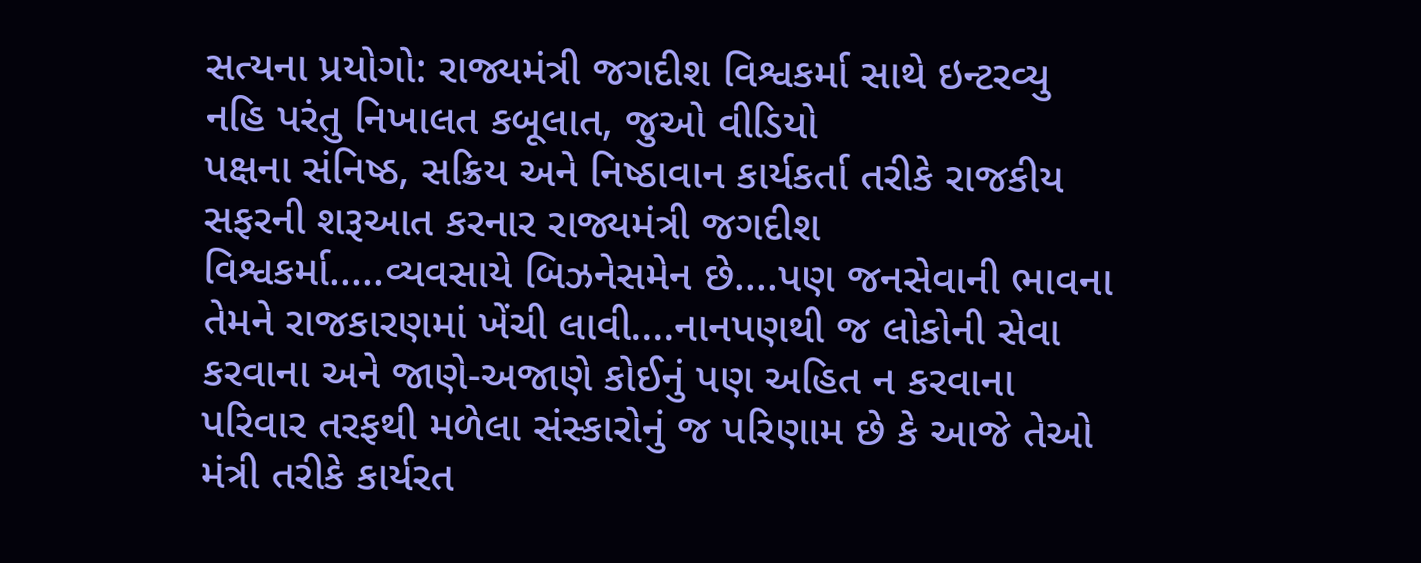સત્યના પ્રયોગો: રાજ્યમંત્રી જગદીશ વિશ્વકર્મા સાથે ઇન્ટરવ્યુ નહિ પરંતુ નિખાલત કબૂલાત, જુઓ વીડિયો
પક્ષના સંનિષ્ઠ, સક્રિય અને નિષ્ઠાવાન કાર્યકર્તા તરીકે રાજકીય સફરની શરૂઆત કરનાર રાજ્યમંત્રી જગદીશ વિશ્વકર્મા.....વ્યવસાયે બિઝનેસમેન છે....પણ જનસેવાની ભાવના તેમને રાજકારણમાં ખેંચી લાવી....નાનપણથી જ લોકોની સેવા કરવાના અને જાણે-અજાણે કોઈનું પણ અહિત ન કરવાના પરિવાર તરફથી મળેલા સંસ્કારોનું જ પરિણામ છે કે આજે તેઓ મંત્રી તરીકે કાર્યરત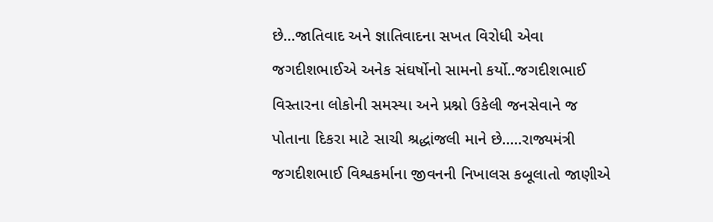છે...જાતિવાદ અને જ્ઞાતિવાદના સખત વિરોધી એવા જગદીશભાઈએ અનેક સંઘર્ષોનો સામનો કર્યો..જગદીશભાઈ વિસ્તારના લોકોની સમસ્યા અને પ્રશ્નો ઉકેલી જનસેવાને જ પોતાના દિકરા માટે સાચી શ્રદ્ધાંજલી માને છે.....રાજ્યમંત્રી જગદીશભાઈ વિશ્વકર્માના જીવનની નિખાલસ કબૂલાતો જાણીએ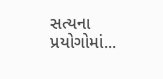સત્યના પ્રયોગોમાં...